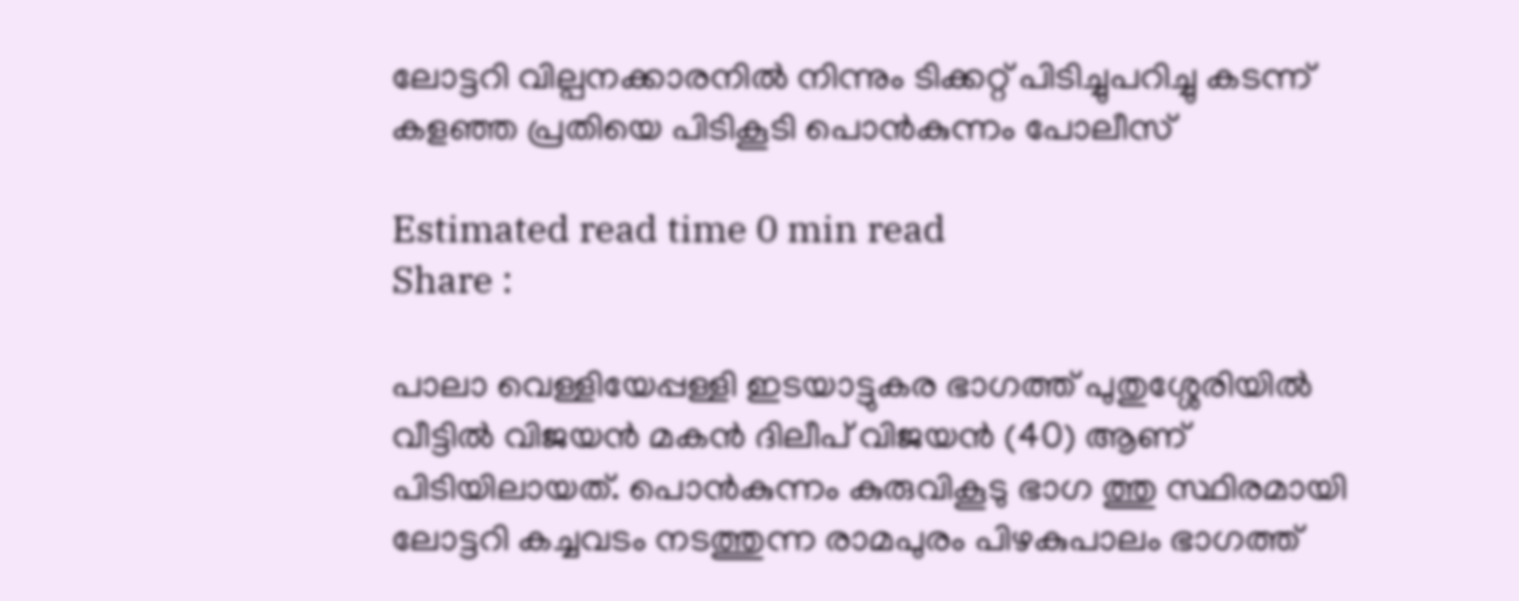ലോട്ടറി വില്പനക്കാരനിൽ നിന്നും ടിക്കറ്റ് പിടിച്ചുപറിച്ചു കടന്ന് കളഞ്ഞ പ്രതിയെ പിടികൂടി പൊൻകുന്നം പോലീസ്

Estimated read time 0 min read
Share :

പാലാ വെള്ളിയേപ്പള്ളി ഇടയാട്ടുകര ഭാഗത്ത്‌ പുതുശ്ശേരിയിൽ വീട്ടിൽ വിജയൻ മകൻ ദിലീപ് വിജയൻ (40) ആണ് പിടിയിലായത്. പൊൻകുന്നം കുരുവികൂടു ഭാഗ ത്തു സ്ഥിരമായി ലോട്ടറി കച്ചവടം നടത്തുന്ന രാമപുരം പിഴകുപാലം ഭാഗത്ത്‌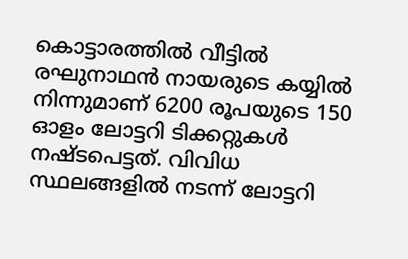കൊട്ടാരത്തിൽ വീട്ടിൽ രഘുനാഥൻ നായരുടെ കയ്യിൽ നിന്നുമാണ് 6200 രൂപയുടെ 150 ഓളം ലോട്ടറി ടിക്കറ്റുകൾ നഷ്ടപെട്ടത്. വിവിധ സ്ഥലങ്ങളിൽ നടന്ന് ലോട്ടറി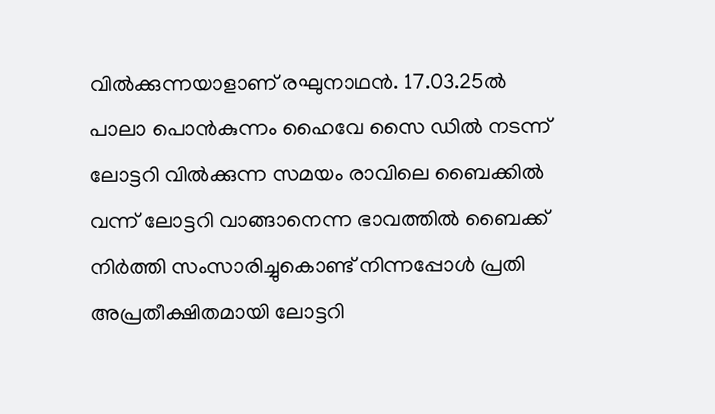വിൽക്കുന്നയാളാണ് രഘുനാഥൻ. 17.03.25ൽ പാലാ പൊൻകുന്നം ഹൈവേ സൈ ഡിൽ നടന്ന് ലോട്ടറി വിൽക്കുന്ന സമയം രാവിലെ ബൈക്കിൽ വന്ന് ലോട്ടറി വാങ്ങാനെന്ന ഭാവത്തിൽ ബൈക്ക് നിർത്തി സംസാരിച്ചുകൊണ്ട് നിന്നപ്പോൾ പ്രതി അപ്രതീക്ഷിതമായി ലോട്ടറി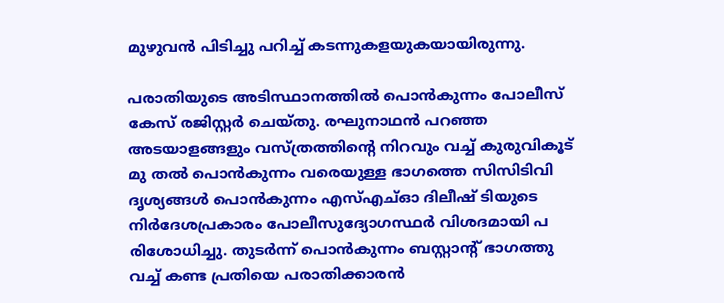മുഴുവൻ പിടിച്ചു പറിച്ച് കടന്നുകളയുകയായിരുന്നു.

പരാതിയുടെ അടിസ്ഥാനത്തിൽ പൊൻകുന്നം പോലീസ് കേസ് രജിസ്റ്റർ ചെയ്തു. രഘുനാഥൻ പറഞ്ഞ അടയാളങ്ങളും വസ്ത്രത്തിന്റെ നിറവും വച്ച് കുരുവികൂട് മു തൽ പൊൻകുന്നം വരെയുള്ള ഭാഗത്തെ സിസിടിവി ദൃശ്യങ്ങൾ പൊൻകുന്നം എസ്എച്ഓ ദിലീഷ് ടിയുടെ നിർദേശപ്രകാരം പോലീസുദ്യോഗസ്ഥർ വിശദമായി പ രിശോധിച്ചു. തുടർന്ന് പൊൻകുന്നം ബസ്റ്റാന്റ് ഭാഗത്തു വച്ച് കണ്ട പ്രതിയെ പരാതിക്കാരൻ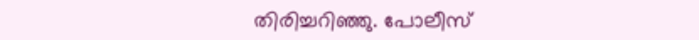തിരിച്ചറിഞ്ഞു. പോലീസ്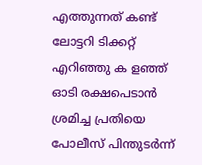എത്തുന്നത് കണ്ട് ലോട്ടറി ടിക്കറ്റ് എറിഞ്ഞു ക ളഞ്ഞ് ഓടി രക്ഷപെടാൻ ശ്രമിച്ച പ്രതിയെ പോലീസ് പിന്തുടർന്ന്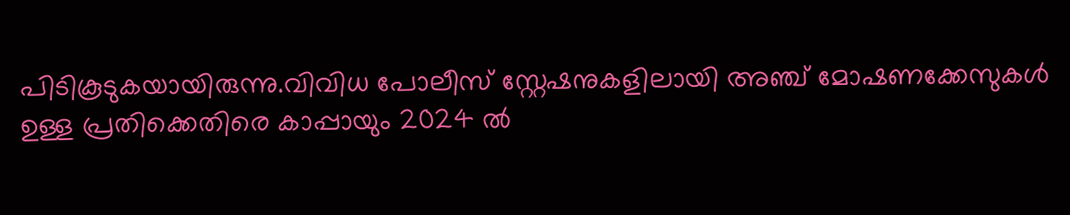പിടികൂടുകയായിരുന്നു.വിവിധ പോലീസ് സ്റ്റേഷനുകളിലായി അഞ്ച് മോഷണക്കേസുകൾ ഉള്ള പ്രതിക്കെതിരെ കാപ്പായും 2024 ൽ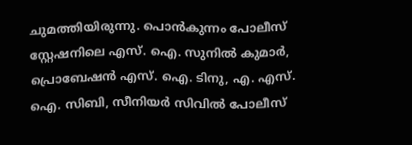ചുമത്തിയിരുന്നു. പൊൻകുന്നം പോലീസ് സ്റ്റേഷനിലെ എസ്. ഐ. സുനിൽ കുമാർ, പ്രൊബേഷൻ എസ്. ഐ. ടിനു, എ. എസ്. ഐ. സിബി, സീനിയർ സിവിൽ പോലീസ്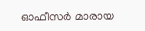ഓഫീസർ മാരായ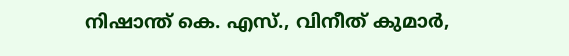നിഷാന്ത് കെ. എസ്., വിനീത് കുമാർ,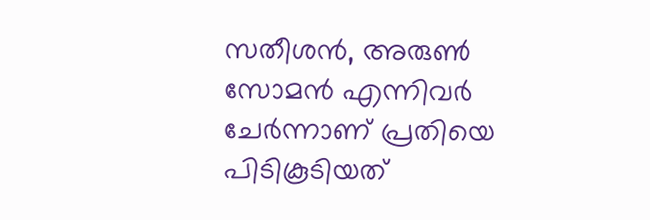സതീശൻ, അരുൺ സോമൻ എന്നിവർ ചേർന്നാണ് പ്രതിയെ പിടികൂടിയത്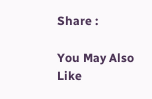Share :

You May Also Like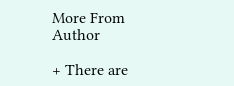More From Author

+ There are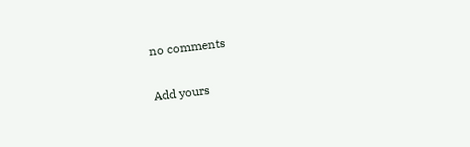no comments

Add yours